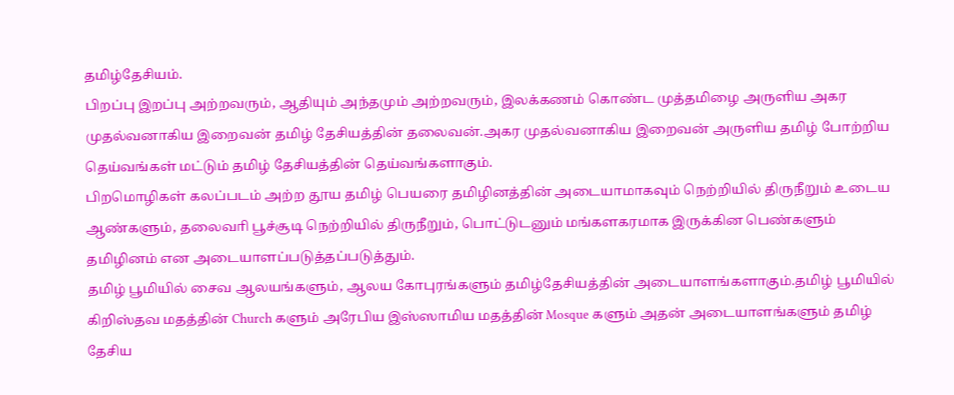தமிழ்தேசியம்.
பிறப்பு இறப்பு அற்றவரும், ஆதியும் அந்தமும் அற்றவரும், இலக்கணம் கொண்ட முத்தமிழை அருளிய அகர முதல்வனாகிய இறைவன் தமிழ் தேசியத்தின் தலைவன்.அகர முதல்வனாகிய இறைவன் அருளிய தமிழ் போற்றிய தெய்வங்கள் மட்டும் தமிழ் தேசியத்தின் தெய்வங்களாகும்.
பிறமொழிகள் கலப்படம் அற்ற தூய தமிழ் பெயரை தமிழினத்தின் அடையாமாகவும் நெற்றியில் திருநீறும் உடைய ஆண்களும், தலைவாி பூச்சூடி நெற்றியில் திருநீறும், பொட்டுடனும் மங்களகரமாக இருக்கின பெண்களும் தமிழினம் என அடையாளப்படுத்தப்படுத்தும்.
தமிழ் பூமியில் சைவ ஆலயங்களும், ஆலய கோபுரங்களும் தமிழ்தேசியத்தின் அடையாளங்களாகும்.தமிழ் பூமியில் கிறிஸ்தவ மதத்தின் Church களும் அரேபிய இஸ்ஸாமிய மதத்தின் Mosque களும் அதன் அடையாளங்களும் தமிழ் தேசிய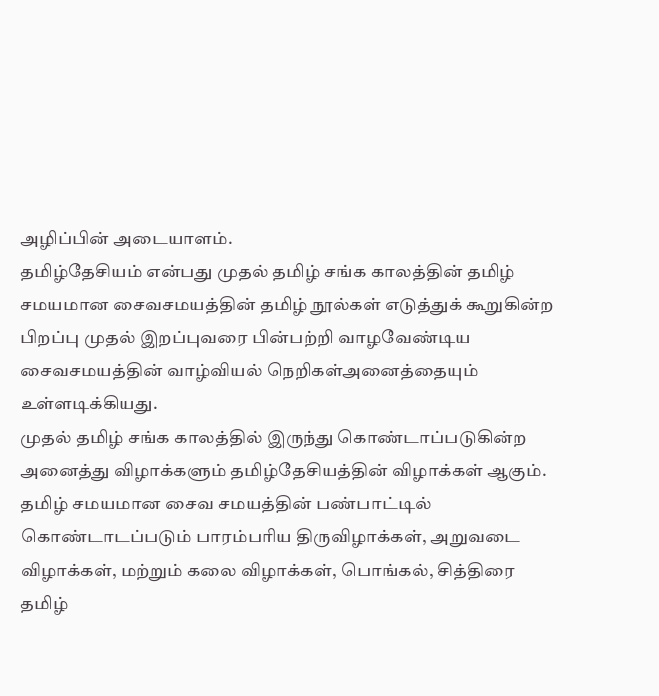அழிப்பின் அடையாளம்.
தமிழ்தேசியம் என்பது முதல் தமிழ் சங்க காலத்தின் தமிழ் சமயமான சைவசமயத்தின் தமிழ் நூல்கள் எடுத்துக் கூறுகின்ற பிறப்பு முதல் இறப்புவரை பின்பற்றி வாழவேண்டிய சைவசமயத்தின் வாழ்வியல் நெறிகள்அனைத்தையும் உள்ளடிக்கியது.
முதல் தமிழ் சங்க காலத்தில் இருந்து கொண்டாப்படுகின்ற அனைத்து விழாக்களும் தமிழ்தேசியத்தின் விழாக்கள் ஆகும். தமிழ் சமயமான சைவ சமயத்தின் பண்பாட்டில் கொண்டாடப்படும் பாரம்பரிய திருவிழாக்கள், அறுவடை விழாக்கள், மற்றும் கலை விழாக்கள், பொங்கல், சித்திரை தமிழ்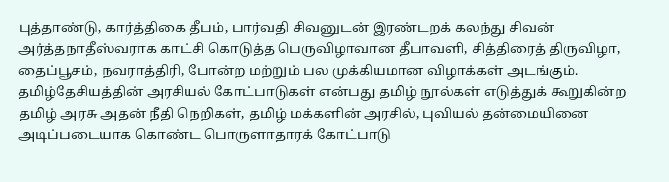புத்தாண்டு, கார்த்திகை தீபம், பார்வதி சிவனுடன் இரண்டறக் கலந்து சிவன் அர்த்தநாதீஸ்வராக காட்சி கொடுத்த பெருவிழாவான தீபாவளி, சித்திரைத் திருவிழா, தைப்பூசம், நவராத்திரி, போன்ற மற்றும் பல முக்கியமான விழாக்கள் அடங்கும்.
தமிழ்தேசியத்தின் அரசியல் கோட்பாடுகள் என்பது தமிழ் நூல்கள் எடுத்துக் கூறுகின்ற தமிழ் அரசு அதன் நீதி நெறிகள், தமிழ் மக்களின் அரசில், புவியல் தன்மையினை அடிப்படையாக கொண்ட பொருளாதாரக் கோட்பாடு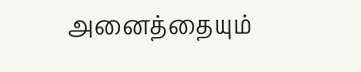அனைத்தையும்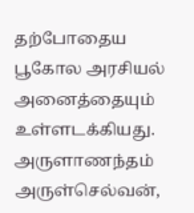தற்போதைய பூகோல அரசியல் அனைத்தையும் உள்ளடக்கியது.
அருளாணந்தம் அருள்செல்வன்,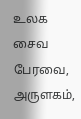உலக சைவ பேரவை, அருளகம்,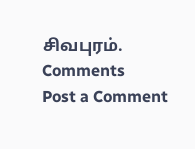சிவபுரம்.
Comments
Post a Comment